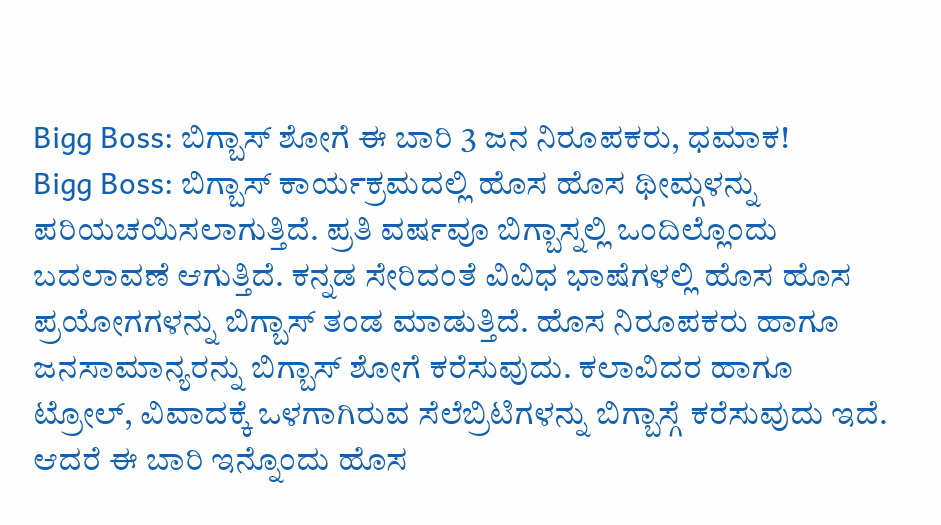Bigg Boss: ಬಿಗ್ಬಾಸ್ ಶೋಗೆ ಈ ಬಾರಿ 3 ಜನ ನಿರೂಪಕರು, ಧಮಾಕ!
Bigg Boss: ಬಿಗ್ಬಾಸ್ ಕಾರ್ಯಕ್ರಮದಲ್ಲಿ ಹೊಸ ಹೊಸ ಥೀಮ್ಗಳನ್ನು ಪರಿಯಚಯಿಸಲಾಗುತ್ತಿದೆ. ಪ್ರತಿ ವರ್ಷವೂ ಬಿಗ್ಬಾಸ್ನಲ್ಲಿ ಒಂದಿಲ್ಲೊಂದು ಬದಲಾವಣೆ ಆಗುತ್ತಿದೆ. ಕನ್ನಡ ಸೇರಿದಂತೆ ವಿವಿಧ ಭಾಷೆಗಳಲ್ಲಿ ಹೊಸ ಹೊಸ ಪ್ರಯೋಗಗಳನ್ನು ಬಿಗ್ಬಾಸ್ ತಂಡ ಮಾಡುತ್ತಿದೆ. ಹೊಸ ನಿರೂಪಕರು ಹಾಗೂ ಜನಸಾಮಾನ್ಯರನ್ನು ಬಿಗ್ಬಾಸ್ ಶೋಗೆ ಕರೆಸುವುದು. ಕಲಾವಿದರ ಹಾಗೂ ಟ್ರೋಲ್, ವಿವಾದಕ್ಕೆ ಒಳಗಾಗಿರುವ ಸೆಲೆಬ್ರಿಟಿಗಳನ್ನು ಬಿಗ್ಬಾಸ್ಗೆ ಕರೆಸುವುದು ಇದೆ. ಆದರೆ ಈ ಬಾರಿ ಇನ್ನೊಂದು ಹೊಸ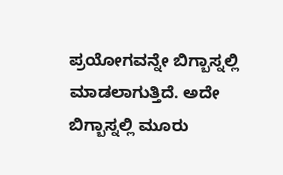ಪ್ರಯೋಗವನ್ನೇ ಬಿಗ್ಬಾಸ್ನಲ್ಲಿ ಮಾಡಲಾಗುತ್ತಿದೆ. ಅದೇ ಬಿಗ್ಬಾಸ್ನಲ್ಲಿ ಮೂರು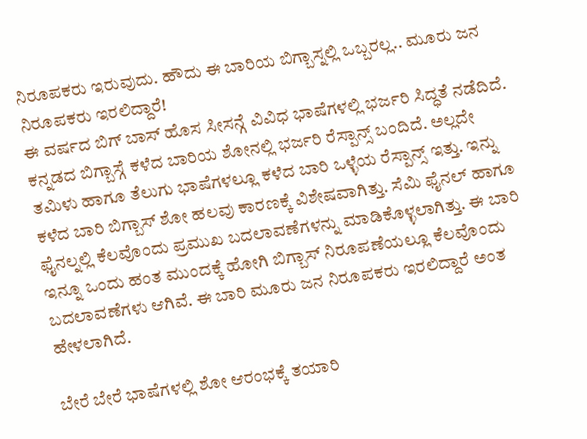ನಿರೂಪಕರು ಇರುವುದು. ಹೌದು ಈ ಬಾರಿಯ ಬಿಗ್ಬಾಸ್ನಲ್ಲಿ ಒಬ್ಬರಲ್ಲ.. ಮೂರು ಜನ ನಿರೂಪಕರು ಇರಲಿದ್ದಾರೆ!
ಈ ವರ್ಷದ ಬಿಗ್ ಬಾಸ್ ಹೊಸ ಸೀಸನ್ಗೆ ವಿವಿಧ ಭಾಷೆಗಳಲ್ಲಿ ಭರ್ಜರಿ ಸಿದ್ಧತೆ ನಡೆದಿದೆ. ಕನ್ನಡದ ಬಿಗ್ಬಾಸ್ಗೆ ಕಳೆದ ಬಾರಿಯ ಶೋನಲ್ಲಿ ಭರ್ಜರಿ ರೆಸ್ಪಾನ್ಸ್ ಬಂದಿದೆ. ಅಲ್ಲದೇ ತಮಿಳು ಹಾಗೂ ತೆಲುಗು ಭಾಷೆಗಳಲ್ಲೂ ಕಳೆದ ಬಾರಿ ಒಳ್ಳೆಯ ರೆಸ್ಪಾನ್ಸ್ ಇತ್ತು. ಇನ್ನು ಕಳೆದ ಬಾರಿ ಬಿಗ್ಬಾಸ್ ಶೋ ಹಲವು ಕಾರಣಕ್ಕೆ ವಿಶೇಷವಾಗಿತ್ತು. ಸೆಮಿ ಫೈನಲ್ ಹಾಗೂ ಫೈನಲ್ನಲ್ಲಿ ಕೆಲವೊಂದು ಪ್ರಮುಖ ಬದಲಾವಣೆಗಳನ್ನು ಮಾಡಿಕೊಳ್ಳಲಾಗಿತ್ತು. ಈ ಬಾರಿ ಇನ್ನೂ ಒಂದು ಹಂತ ಮುಂದಕ್ಕೆ ಹೋಗಿ ಬಿಗ್ಬಾಸ್ ನಿರೂಪಣೆಯಲ್ಲೂ ಕೆಲವೊಂದು ಬದಲಾವಣೆಗಳು ಆಗಿವೆ. ಈ ಬಾರಿ ಮೂರು ಜನ ನಿರೂಪಕರು ಇರಲಿದ್ದಾರೆ ಅಂತ ಹೇಳಲಾಗಿದೆ.

ಬೇರೆ ಬೇರೆ ಭಾಷೆಗಳಲ್ಲಿ ಶೋ ಆರಂಭಕ್ಕೆ ತಯಾರಿ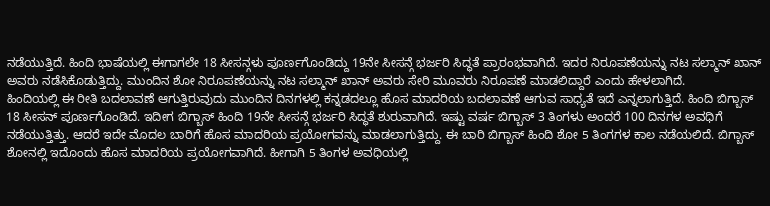ನಡೆಯುತ್ತಿದೆ. ಹಿಂದಿ ಭಾಷೆಯಲ್ಲಿ ಈಗಾಗಲೇ 18 ಸೀಸನ್ಗಳು ಪೂರ್ಣಗೊಂಡಿದ್ದು 19ನೇ ಸೀಸನ್ಗೆ ಭರ್ಜರಿ ಸಿದ್ಧತೆ ಪ್ರಾರಂಭವಾಗಿದೆ. ಇದರ ನಿರೂಪಣೆಯನ್ನು ನಟ ಸಲ್ಮಾನ್ ಖಾನ್ ಅವರು ನಡೆಸಿಕೊಡುತ್ತಿದ್ದು. ಮುಂದಿನ ಶೋ ನಿರೂಪಣೆಯನ್ನು ನಟ ಸಲ್ಮಾನ್ ಖಾನ್ ಅವರು ಸೇರಿ ಮೂವರು ನಿರೂಪಣೆ ಮಾಡಲಿದ್ದಾರೆ ಎಂದು ಹೇಳಲಾಗಿದೆ.
ಹಿಂದಿಯಲ್ಲಿ ಈ ರೀತಿ ಬದಲಾವಣೆ ಆಗುತ್ತಿರುವುದು ಮುಂದಿನ ದಿನಗಳಲ್ಲಿ ಕನ್ನಡದಲ್ಲೂ ಹೊಸ ಮಾದರಿಯ ಬದಲಾವಣೆ ಆಗುವ ಸಾಧ್ಯತೆ ಇದೆ ಎನ್ನಲಾಗುತ್ತಿದೆ. ಹಿಂದಿ ಬಿಗ್ಬಾಸ್ 18 ಸೀಸನ್ ಪೂರ್ಣಗೊಂಡಿದೆ. ಇದೀಗ ಬಿಗ್ಬಾಸ್ ಹಿಂದಿ 19ನೇ ಸೀಸನ್ಗೆ ಭರ್ಜರಿ ಸಿದ್ಧತೆ ಶುರುವಾಗಿದೆ. ಇಷ್ಟು ವರ್ಷ ಬಿಗ್ಬಾಸ್ 3 ತಿಂಗಳು ಅಂದರೆ 100 ದಿನಗಳ ಅವಧಿಗೆ ನಡೆಯುತ್ತಿತ್ತು. ಆದರೆ ಇದೇ ಮೊದಲ ಬಾರಿಗೆ ಹೊಸ ಮಾದರಿಯ ಪ್ರಯೋಗವನ್ನು ಮಾಡಲಾಗುತ್ತಿದ್ದು. ಈ ಬಾರಿ ಬಿಗ್ಬಾಸ್ ಹಿಂದಿ ಶೋ 5 ತಿಂಗಗಳ ಕಾಲ ನಡೆಯಲಿದೆ. ಬಿಗ್ಬಾಸ್ ಶೋನಲ್ಲಿ ಇದೊಂದು ಹೊಸ ಮಾದರಿಯ ಪ್ರಯೋಗವಾಗಿದೆ. ಹೀಗಾಗಿ 5 ತಿಂಗಳ ಅವಧಿಯಲ್ಲಿ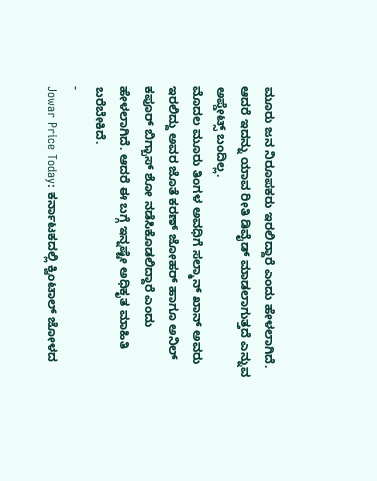ಮೂರು ಜನ ನಿರೂಪಕರು ಇರಲಿದ್ದಾರೆ ಎಂದು ಹೇಳಲಾಗಿದೆ. ಆದರೆ ಇದನ್ನು ಯಾವ ರೀತಿ ಡಿವೈಡ್ ಮಾಡಲಾಗುತ್ತದೆ ಎನ್ನುವ ಅಪ್ಡೇಟ್ಸ್ ಬಂದಿಲ್ಲ.
ಮೊದಲ ಮೂರು ತಿಂಗಳ ಅವಧಿಗೆ ಸಲ್ಮಾನ್ ಖಾನ್ ಅವರು ಇರಲಿದ್ದು ಅವರ ಜೊತೆ ಕರಣ್ ಜೋಹರ್ ಹಾಗೂ ಅನಿಲ್ ಕಪೂರ್ ಬಿಗ್ಬಾಸ್ ಶೋ ನಡೆಸಿಕೊಡಲಿದ್ದಾರೆ ಎಂದು ಹೇಳಲಾಗಿದೆ. ಆದರೆ ಈ ಬಗ್ಗೆ ಇನ್ನಷ್ಟೇ ಅಧಿಕೃತ ಮಾಹಿತಿ ಬರೆಬೇಕಿದೆ.
-
Jowar Price Today: ಕರ್ನಾಟಕದಲ್ಲಿ ಕ್ವಿಂಟಾಲ್ ಜೋಳದ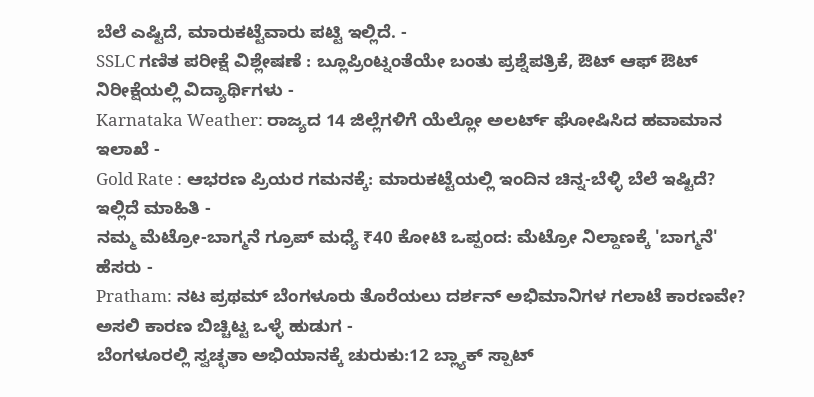ಬೆಲೆ ಎಷ್ಟಿದೆ, ಮಾರುಕಟ್ಟೆವಾರು ಪಟ್ಟಿ ಇಲ್ಲಿದೆ. -
SSLC ಗಣಿತ ಪರೀಕ್ಷೆ ವಿಶ್ಲೇಷಣೆ : ಬ್ಲೂಪ್ರಿಂಟ್ನಂತೆಯೇ ಬಂತು ಪ್ರಶ್ನೆಪತ್ರಿಕೆ, ಔಟ್ ಆಫ್ ಔಟ್ ನಿರೀಕ್ಷೆಯಲ್ಲಿ ವಿದ್ಯಾರ್ಥಿಗಳು -
Karnataka Weather: ರಾಜ್ಯದ 14 ಜಿಲ್ಲೆಗಳಿಗೆ ಯೆಲ್ಲೋ ಅಲರ್ಟ್ ಘೋಷಿಸಿದ ಹವಾಮಾನ ಇಲಾಖೆ -
Gold Rate : ಆಭರಣ ಪ್ರಿಯರ ಗಮನಕ್ಕೆ: ಮಾರುಕಟ್ಟೆಯಲ್ಲಿ ಇಂದಿನ ಚಿನ್ನ-ಬೆಳ್ಳಿ ಬೆಲೆ ಇಷ್ಟಿದೆ? ಇಲ್ಲಿದೆ ಮಾಹಿತಿ -
ನಮ್ಮ ಮೆಟ್ರೋ-ಬಾಗ್ಮನೆ ಗ್ರೂಪ್ ಮಧ್ಯೆ ₹40 ಕೋಟಿ ಒಪ್ಪಂದ: ಮೆಟ್ರೋ ನಿಲ್ದಾಣಕ್ಕೆ 'ಬಾಗ್ಮನೆ' ಹೆಸರು -
Pratham: ನಟ ಪ್ರಥಮ್ ಬೆಂಗಳೂರು ತೊರೆಯಲು ದರ್ಶನ್ ಅಭಿಮಾನಿಗಳ ಗಲಾಟೆ ಕಾರಣವೇ? ಅಸಲಿ ಕಾರಣ ಬಿಚ್ಚಿಟ್ಟ ಒಳ್ಳೆ ಹುಡುಗ -
ಬೆಂಗಳೂರಲ್ಲಿ ಸ್ವಚ್ಛತಾ ಅಭಿಯಾನಕ್ಕೆ ಚುರುಕು:12 ಬ್ಲ್ಯಾಕ್ ಸ್ಪಾಟ್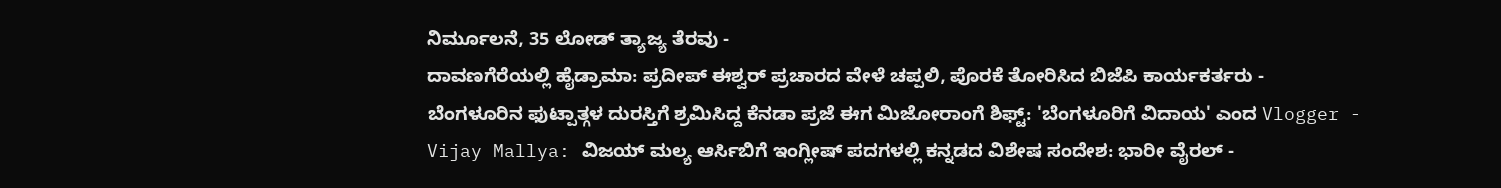ನಿರ್ಮೂಲನೆ, 35 ಲೋಡ್ ತ್ಯಾಜ್ಯ ತೆರವು -
ದಾವಣಗೆರೆಯಲ್ಲಿ ಹೈಡ್ರಾಮಾ: ಪ್ರದೀಪ್ ಈಶ್ವರ್ ಪ್ರಚಾರದ ವೇಳೆ ಚಪ್ಪಲಿ, ಪೊರಕೆ ತೋರಿಸಿದ ಬಿಜೆಪಿ ಕಾರ್ಯಕರ್ತರು -
ಬೆಂಗಳೂರಿನ ಫುಟ್ಪಾತ್ಗಳ ದುರಸ್ತಿಗೆ ಶ್ರಮಿಸಿದ್ದ ಕೆನಡಾ ಪ್ರಜೆ ಈಗ ಮಿಜೋರಾಂಗೆ ಶಿಫ್ಟ್: 'ಬೆಂಗಳೂರಿಗೆ ವಿದಾಯ' ಎಂದ Vlogger -
Vijay Mallya: ವಿಜಯ್ ಮಲ್ಯ ಆರ್ಸಿಬಿಗೆ ಇಂಗ್ಲೀಷ್ ಪದಗಳಲ್ಲಿ ಕನ್ನಡದ ವಿಶೇಷ ಸಂದೇಶ: ಭಾರೀ ವೈರಲ್ -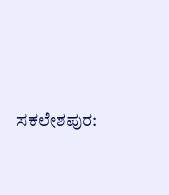ಸಕಲೇಶಪುರ: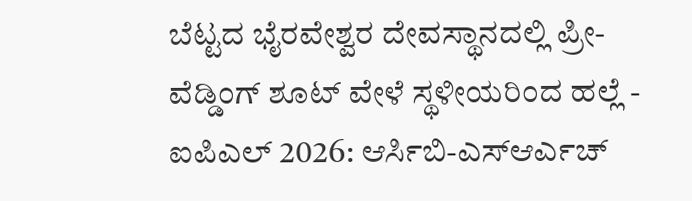ಬೆಟ್ಟದ ಭೈರವೇಶ್ವರ ದೇವಸ್ಥಾನದಲ್ಲಿ ಪ್ರೀ-ವೆಡ್ಡಿಂಗ್ ಶೂಟ್ ವೇಳೆ ಸ್ಥಳೀಯರಿಂದ ಹಲ್ಲೆ -
ಐಪಿಎಲ್ 2026: ಆರ್ಸಿಬಿ-ಎಸ್ಆರ್ಎಚ್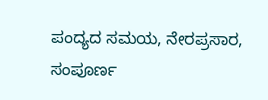ಪಂದ್ಯದ ಸಮಯ, ನೇರಪ್ರಸಾರ, ಸಂಪೂರ್ಣ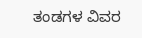ತಂಡಗಳ ವಿವರ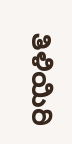ತಿಳಿಯಿರಿ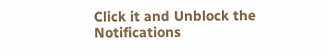Click it and Unblock the Notifications